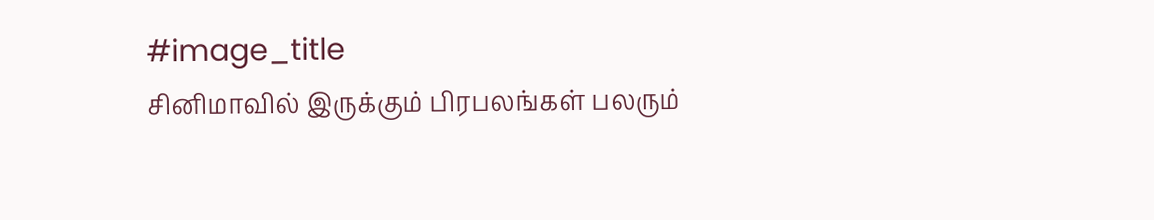#image_title
சினிமாவில் இருக்கும் பிரபலங்கள் பலரும்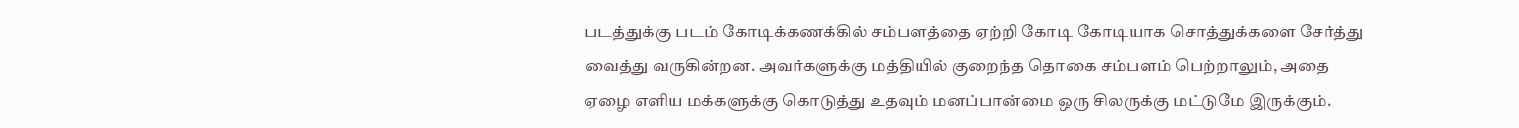படத்துக்கு படம் கோடிக்கணக்கில் சம்பளத்தை ஏற்றி கோடி கோடியாக சொத்துக்களை சேர்த்து வைத்து வருகின்றன. அவர்களுக்கு மத்தியில் குறைந்த தொகை சம்பளம் பெற்றாலும், அதை ஏழை எளிய மக்களுக்கு கொடுத்து உதவும் மனப்பான்மை ஒரு சிலருக்கு மட்டுமே இருக்கும்.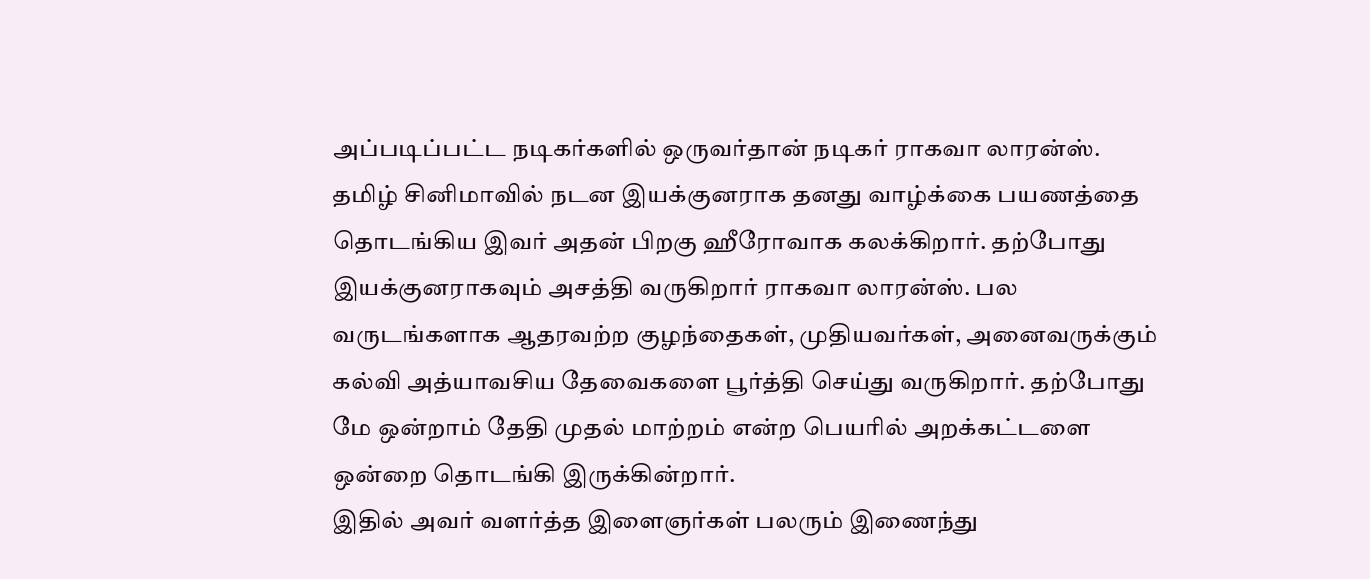அப்படிப்பட்ட நடிகர்களில் ஒருவர்தான் நடிகர் ராகவா லாரன்ஸ்.
தமிழ் சினிமாவில் நடன இயக்குனராக தனது வாழ்க்கை பயணத்தை தொடங்கிய இவர் அதன் பிறகு ஹீரோவாக கலக்கிறார். தற்போது இயக்குனராகவும் அசத்தி வருகிறார் ராகவா லாரன்ஸ். பல வருடங்களாக ஆதரவற்ற குழந்தைகள், முதியவர்கள், அனைவருக்கும் கல்வி அத்யாவசிய தேவைகளை பூர்த்தி செய்து வருகிறார். தற்போது மே ஒன்றாம் தேதி முதல் மாற்றம் என்ற பெயரில் அறக்கட்டளை ஒன்றை தொடங்கி இருக்கின்றார்.
இதில் அவர் வளர்த்த இளைஞர்கள் பலரும் இணைந்து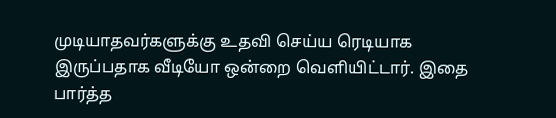முடியாதவர்களுக்கு உதவி செய்ய ரெடியாக இருப்பதாக வீடியோ ஒன்றை வெளியிட்டார். இதை பார்த்த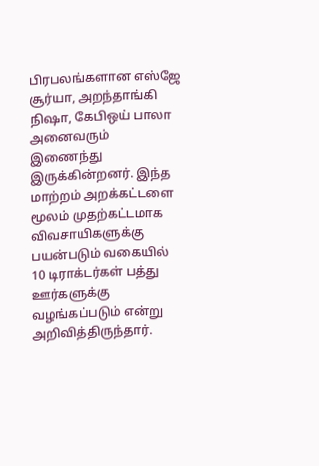பிரபலங்களான எஸ்ஜே சூர்யா, அறந்தாங்கி நிஷா, கேபிஒய் பாலா அனைவரும் இணைந்து இருக்கின்றனர். இந்த மாற்றம் அறக்கட்டளை மூலம் முதற்கட்டமாக விவசாயிகளுக்கு பயன்படும் வகையில் 10 டிராக்டர்கள் பத்து ஊர்களுக்கு வழங்கப்படும் என்று அறிவித்திருந்தார்.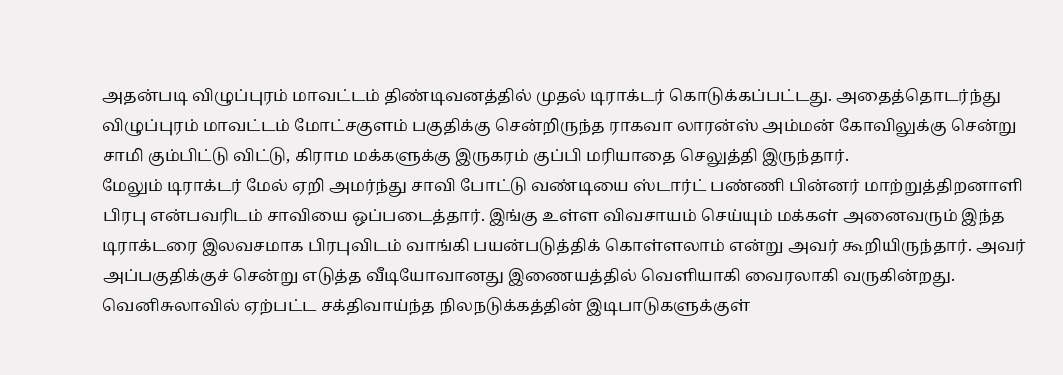அதன்படி விழுப்புரம் மாவட்டம் திண்டிவனத்தில் முதல் டிராக்டர் கொடுக்கப்பட்டது. அதைத்தொடர்ந்து விழுப்புரம் மாவட்டம் மோட்சகுளம் பகுதிக்கு சென்றிருந்த ராகவா லாரன்ஸ் அம்மன் கோவிலுக்கு சென்று சாமி கும்பிட்டு விட்டு, கிராம மக்களுக்கு இருகரம் குப்பி மரியாதை செலுத்தி இருந்தார்.
மேலும் டிராக்டர் மேல் ஏறி அமர்ந்து சாவி போட்டு வண்டியை ஸ்டார்ட் பண்ணி பின்னர் மாற்றுத்திறனாளி பிரபு என்பவரிடம் சாவியை ஒப்படைத்தார். இங்கு உள்ள விவசாயம் செய்யும் மக்கள் அனைவரும் இந்த டிராக்டரை இலவசமாக பிரபுவிடம் வாங்கி பயன்படுத்திக் கொள்ளலாம் என்று அவர் கூறியிருந்தார். அவர் அப்பகுதிக்குச் சென்று எடுத்த வீடியோவானது இணையத்தில் வெளியாகி வைரலாகி வருகின்றது.
வெனிசுலாவில் ஏற்பட்ட சக்திவாய்ந்த நிலநடுக்கத்தின் இடிபாடுகளுக்குள்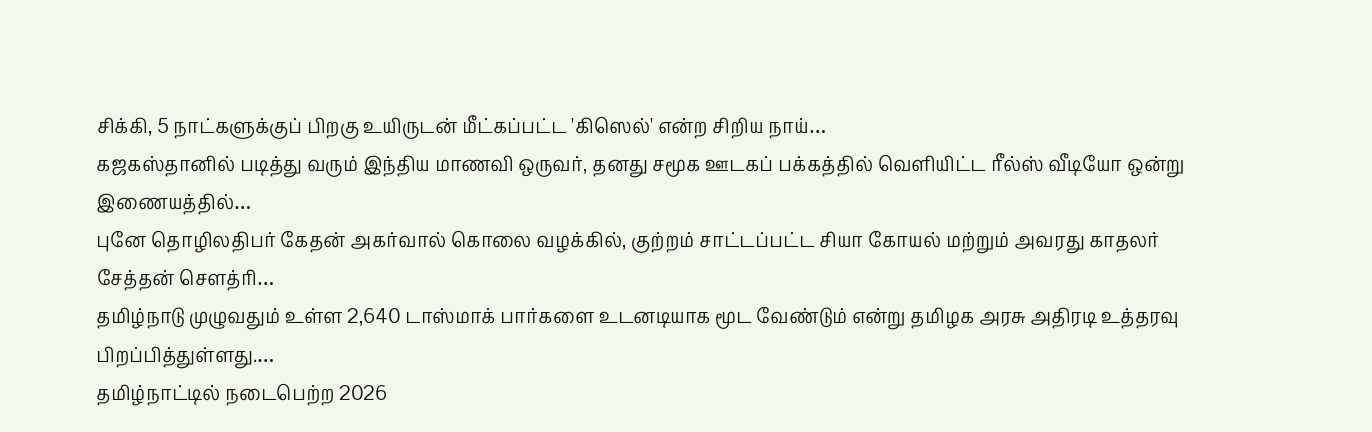சிக்கி, 5 நாட்களுக்குப் பிறகு உயிருடன் மீட்கப்பட்ட 'கிஸெல்' என்ற சிறிய நாய்…
கஜகஸ்தானில் படித்து வரும் இந்திய மாணவி ஒருவர், தனது சமூக ஊடகப் பக்கத்தில் வெளியிட்ட ரீல்ஸ் வீடியோ ஒன்று இணையத்தில்…
புனே தொழிலதிபர் கேதன் அகர்வால் கொலை வழக்கில், குற்றம் சாட்டப்பட்ட சியா கோயல் மற்றும் அவரது காதலர் சேத்தன் சௌத்ரி…
தமிழ்நாடு முழுவதும் உள்ள 2,640 டாஸ்மாக் பார்களை உடனடியாக மூட வேண்டும் என்று தமிழக அரசு அதிரடி உத்தரவு பிறப்பித்துள்ளது.…
தமிழ்நாட்டில் நடைபெற்ற 2026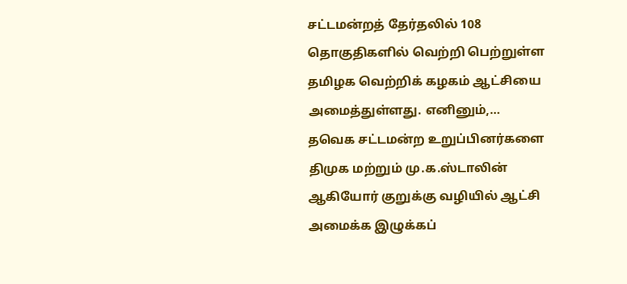சட்டமன்றத் தேர்தலில் 108 தொகுதிகளில் வெற்றி பெற்றுள்ள தமிழக வெற்றிக் கழகம் ஆட்சியை அமைத்துள்ளது. எனினும்,…
தவெக சட்டமன்ற உறுப்பினர்களை திமுக மற்றும் மு.க.ஸ்டாலின் ஆகியோர் குறுக்கு வழியில் ஆட்சி அமைக்க இழுக்கப்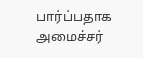பார்ப்பதாக அமைச்சர்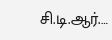சி.டி.ஆர்.…